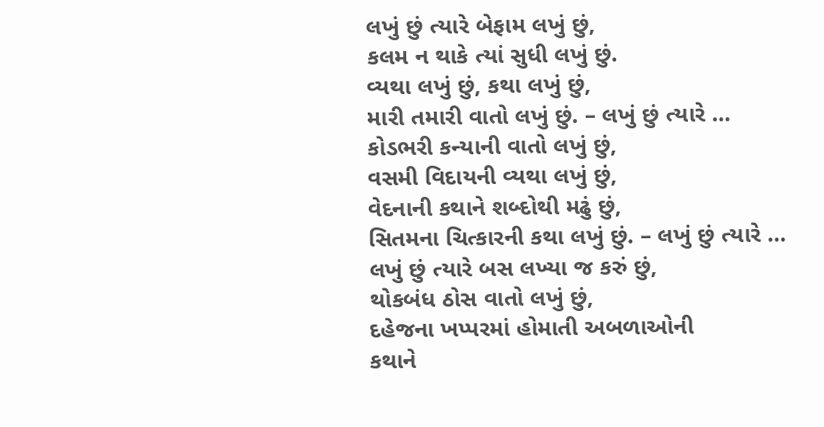લખું છું ત્યારે બેફામ લખું છું,
કલમ ન થાકે ત્યાં સુધી લખું છું.
વ્યથા લખું છું, કથા લખું છું,
મારી તમારી વાતો લખું છું. – લખું છું ત્યારે …
કોડભરી કન્યાની વાતો લખું છું,
વસમી વિદાયની વ્યથા લખું છું,
વેદનાની કથાને શબ્દોથી મઢું છું,
સિતમના ચિત્કારની કથા લખું છું. – લખું છું ત્યારે …
લખું છું ત્યારે બસ લખ્યા જ કરું છું,
થોકબંધ ઠોસ વાતો લખું છું,
દહેજના ખપ્પરમાં હોમાતી અબળાઓની
કથાને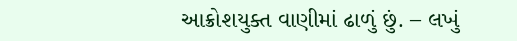આક્રોશયુક્ત વાણીમાં ઢાળું છું. – લખું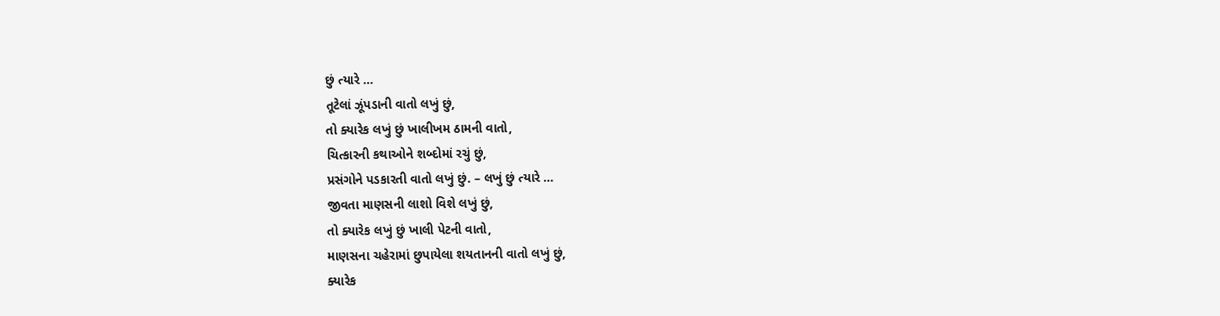છું ત્યારે …
તૂટેલાં ઝૂંપડાની વાતો લખું છું,
તો ક્યારેક લખું છું ખાલીખમ ઠામની વાતો,
ચિત્કારની કથાઓને શબ્દોમાં રચું છું,
પ્રસંગોને પડકારતી વાતો લખું છું. – લખું છું ત્યારે …
જીવતા માણસની લાશો વિશે લખું છું,
તો ક્યારેક લખું છું ખાલી પેટની વાતો,
માણસના ચહેરામાં છુપાયેલા શયતાનની વાતો લખું છું,
ક્યારેક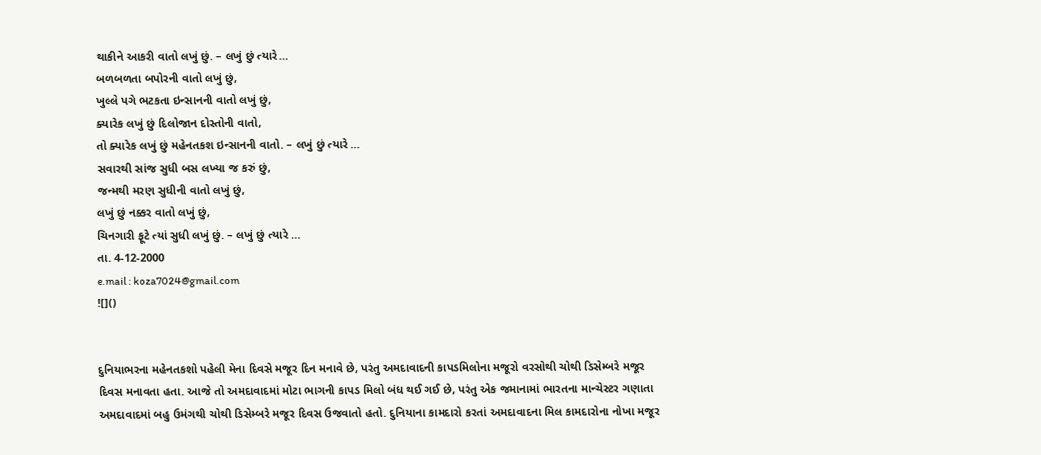થાકીને આકરી વાતો લખું છું. – લખું છું ત્યારે…
બળબળતા બપોરની વાતો લખું છું,
ખુલ્લે પગે ભટકતા ઇન્સાનની વાતો લખું છું,
ક્યારેક લખું છું દિલોજાન દોસ્તોની વાતો,
તો ક્યારેક લખું છું મહેનતકશ ઇન્સાનની વાતો. – લખું છું ત્યારે …
સવારથી સાંજ સુધી બસ લખ્યા જ કરું છું,
જન્મથી મરણ સુધીની વાતો લખું છું,
લખું છું નક્કર વાતો લખું છું,
ચિનગારી ફૂટે ત્યાં સુધી લખું છું. – લખું છું ત્યારે …
તા. 4-12-2000
e.mail : koza7024@gmail.com
![]()


દુનિયાભરના મહેનતકશો પહેલી મેના દિવસે મજૂર દિન મનાવે છે, પરંતુ અમદાવાદની કાપડમિલોના મજૂરો વરસોથી ચોથી ડિસેમ્બરે મજૂર દિવસ મનાવતા હતા. આજે તો અમદાવાદમાં મોટા ભાગની કાપડ મિલો બંધ થઈ ગઈ છે, પરંતુ એક જમાનામાં ભારતના માન્ચેસ્ટર ગણાતા અમદાવાદમાં બહુ ઉમંગથી ચોથી ડિસેમ્બરે મજૂર દિવસ ઉજવાતો હતો. દુનિયાના કામદારો કરતાં અમદાવાદના મિલ કામદારોના નોખા મજૂર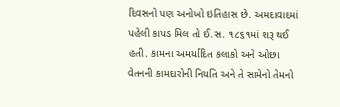દિવસનો પણ અનોખો ઇતિહાસ છે. અમદાવાદમાં પહેલી કાપડ મિલ તો ઈ.સ. ૧૮૬૧માં શરૂ થઈ હતી. કામના અમર્યાદિત કલાકો અને ઓછા વેતનની કામદારોની નિયતિ અને તે સામેનો તેમનો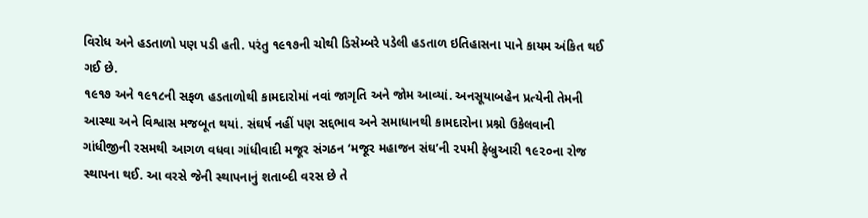વિરોધ અને હડતાળો પણ પડી હતી. પરંતુ ૧૯૧૭ની ચોથી ડિસેમ્બરે પડેલી હડતાળ ઇતિહાસના પાને કાયમ અંકિત થઈ ગઈ છે.
૧૯૧૭ અને ૧૯૧૮ની સફળ હડતાળોથી કામદારોમાં નવાં જાગૃતિ અને જોમ આવ્યાં. અનસૂયાબહેન પ્રત્યેની તેમની આસ્થા અને વિશ્વાસ મજબૂત થયાં. સંઘર્ષ નહીં પણ સદ્દભાવ અને સમાધાનથી કામદારોના પ્રશ્નો ઉકેલવાની ગાંધીજીની રસમથી આગળ વધવા ગાંધીવાદી મજૂર સંગઠન ‘મજૂર મહાજન સંઘ’ની ૨૫મી ફેબ્રુઆરી ૧૯૨૦ના રોજ સ્થાપના થઈ. આ વરસે જેની સ્થાપનાનું શતાબ્દી વરસ છે તે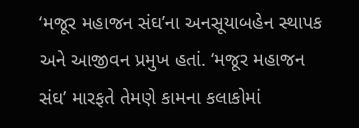‘મજૂર મહાજન સંઘ’ના અનસૂયાબહેન સ્થાપક અને આજીવન પ્રમુખ હતાં. ‘મજૂર મહાજન સંઘ’ મારફતે તેમણે કામના કલાકોમાં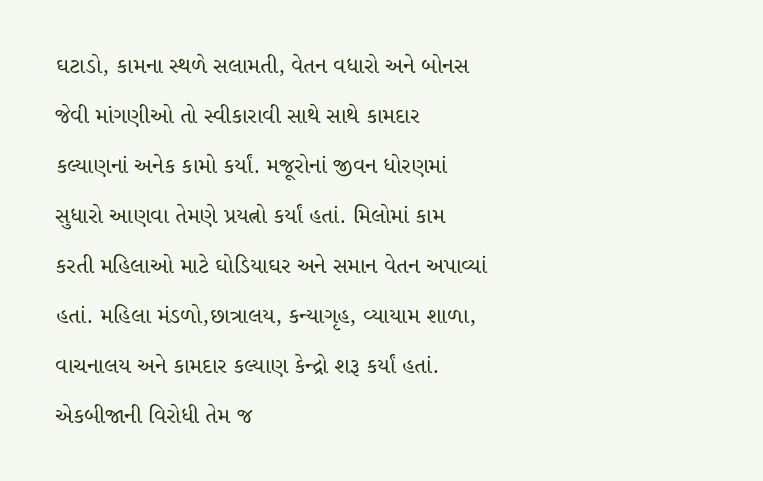ઘટાડો, કામના સ્થળે સલામતી, વેતન વધારો અને બોનસ જેવી માંગણીઓ તો સ્વીકારાવી સાથે સાથે કામદાર કલ્યાણનાં અનેક કામો કર્યાં. મજૂરોનાં જીવન ધોરણમાં સુધારો આણવા તેમણે પ્રયત્નો કર્યાં હતાં. મિલોમાં કામ કરતી મહિલાઓ માટે ઘોડિયાઘર અને સમાન વેતન અપાવ્યાં હતાં. મહિલા મંડળો,છાત્રાલય, કન્યાગૃહ, વ્યાયામ શાળા, વાચનાલય અને કામદાર કલ્યાણ કેન્દ્રો શરૂ કર્યાં હતાં.
એકબીજાની વિરોધી તેમ જ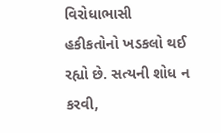વિરોધાભાસી હકીકતોનો ખડકલો થઈ રહ્યો છે. સત્યની શોધ ન કરવી,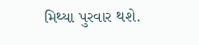મિથ્યા પુરવાર થશે.